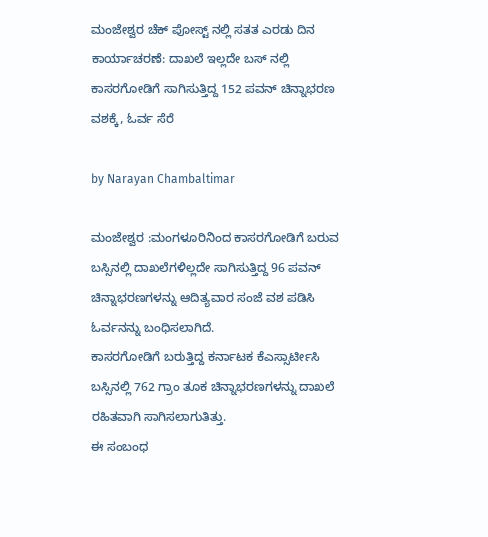ಮಂಜೇಶ್ವರ ಚೆಕ್ ಪೋಸ್ಟ್ ನಲ್ಲಿ ಸತತ ಎರಡು ದಿನ ಕಾರ್ಯಾಚರಣೆ: ದಾಖಲೆ ಇಲ್ಲದೇ ಬಸ್ ನಲ್ಲಿ ಕಾಸರಗೋಡಿಗೆ ಸಾಗಿಸುತ್ತಿದ್ದ 152 ಪವನ್ ಚಿನ್ನಾಭರಣ ವಶಕ್ಕೆ, ಓರ್ವ ಸೆರೆ

by Narayan Chambaltimar

ಮಂಜೇಶ್ವರ :ಮಂಗಳೂರಿನಿಂದ ಕಾಸರಗೋಡಿಗೆ ಬರುವ ಬಸ್ಸಿನಲ್ಲಿ ದಾಖಲೆಗಳಿಲ್ಲದೇ ಸಾಗಿಸುತ್ತಿದ್ದ 96 ಪವನ್ ಚಿನ್ನಾಭರಣಗಳನ್ನು ಆದಿತ್ಯವಾರ ಸಂಜೆ ವಶ ಪಡಿಸಿ ಓರ್ವನನ್ನು ಬಂಧಿಸಲಾಗಿದೆ.
ಕಾಸರಗೋಡಿಗೆ ಬರುತ್ತಿದ್ದ ಕರ್ನಾಟಕ ಕೆಎಸ್ಸಾರ್ಟೀಸಿ ಬಸ್ಸಿನಲ್ಲಿ 762 ಗ್ರಾಂ ತೂಕ ಚಿನ್ನಾಭರಣಗಳನ್ನು ದಾಖಲೆ ರಹಿತವಾಗಿ ಸಾಗಿಸಲಾಗುತಿತ್ತು.
ಈ ಸಂಬಂಧ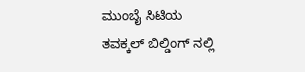ಮುಂಬೈ ಸಿಟಿಯ
ತವಕ್ಕಲ್ ಬಿಲ್ಡಿಂಗ್ ನಲ್ಲಿ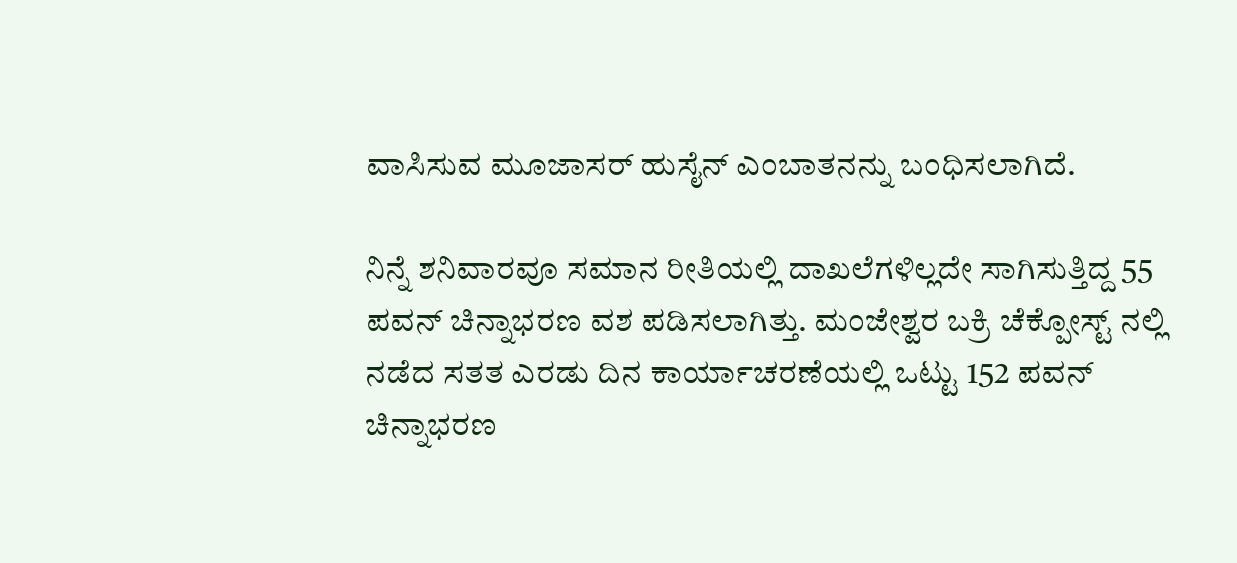ವಾಸಿಸುವ ಮೂಜಾಸರ್ ಹುಸೈನ್ ಎಂಬಾತನನ್ನು ಬಂಧಿಸಲಾಗಿದೆ.

ನಿನ್ನೆ ಶನಿವಾರವೂ ಸಮಾನ ರೀತಿಯಲ್ಲಿ ದಾಖಲೆಗಳಿಲ್ಲದೇ ಸಾಗಿಸುತ್ತಿದ್ದ 55 ಪವನ್ ಚಿನ್ನಾಭರಣ ವಶ ಪಡಿಸಲಾಗಿತ್ತು. ಮಂಜೇಶ್ವರ ಬಕ್ರಿ ಚೆಕ್ಪೋಸ್ಟ್ ನಲ್ಲಿ ನಡೆದ ಸತತ ಎರಡು ದಿನ ಕಾರ್ಯಾಚರಣೆಯಲ್ಲಿ ಒಟ್ಟು 152 ಪವನ್ ಚಿನ್ನಾಭರಣ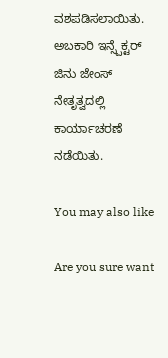ವಶಪಡಿಸಲಾಯಿತು. ಅಬಕಾರಿ ಇನ್ಸ್ಪೆಕ್ಟರ್ ಜಿನು ಜೇಂಸ್ ನೇತೃತ್ವದಲ್ಲಿ ಕಾರ್ಯಾಚರಣೆ ನಡೆಯಿತು.

You may also like

Are you sure want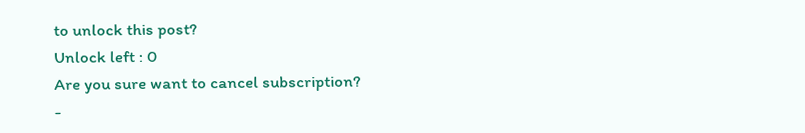to unlock this post?
Unlock left : 0
Are you sure want to cancel subscription?
-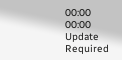00:00
00:00
Update Required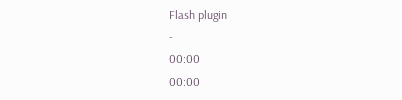Flash plugin
-
00:00
00:00